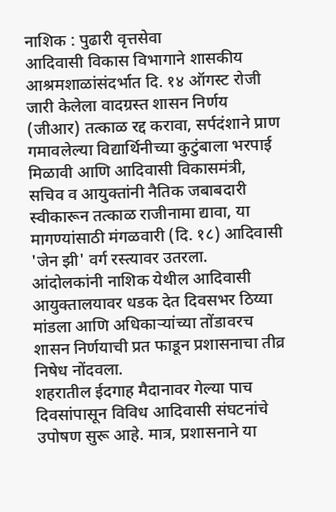नाशिक : पुढारी वृत्तसेवा
आदिवासी विकास विभागाने शासकीय आश्रमशाळांसंदर्भात दि. १४ ऑगस्ट रोजी जारी केलेला वादग्रस्त शासन निर्णय (जीआर) तत्काळ रद्द करावा, सर्पदंशाने प्राण गमावलेल्या विद्यार्थिनीच्या कुटुंबाला भरपाई मिळावी आणि आदिवासी विकासमंत्री, सचिव व आयुक्तांनी नैतिक जबाबदारी स्वीकारून तत्काळ राजीनामा द्यावा, या मागण्यांसाठी मंगळवारी (दि. १८) आदिवासी 'जेन झी' वर्ग रस्त्यावर उतरला.
आंदोलकांनी नाशिक येथील आदिवासी आयुक्तालयावर धडक देत दिवसभर ठिय्या मांडला आणि अधिकाऱ्यांच्या तोंडावरच शासन निर्णयाची प्रत फाडून प्रशासनाचा तीव्र निषेध नोंदवला.
शहरातील ईदगाह मैदानावर गेल्या पाच दिवसांपासून विविध आदिवासी संघटनांचे उपोषण सुरू आहे. मात्र, प्रशासनाने या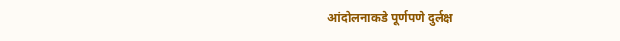आंदोलनाकडे पूर्णपणे दुर्लक्ष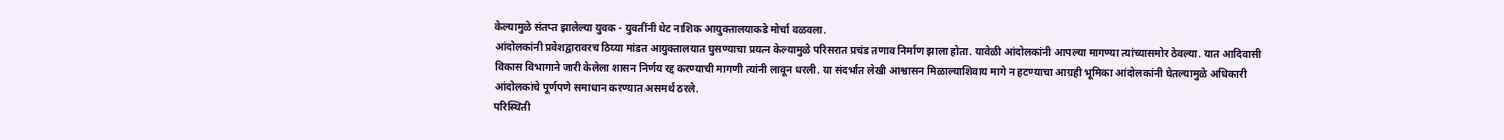केल्यामुळे संतप्त झालेल्या युवक - युवतींनी थेट नाशिक आयुक्तालयाकडे मोर्चा वळवला.
आंदोलकांनी प्रवेशद्वारावरच ठिय्या मांडत आयुक्तालयात घुसण्याचा प्रयत्न केल्यामुळे परिसरात प्रचंड तणाव निर्माण झाला होता. यावेळी आंदोलकांनी आपल्या मागण्या त्यांच्यासमोर ठेवल्या. यात आदिवासी विकास विभागाने जारी केलेला शासन निर्णय रद्द करण्याची मागणी त्यांनी लावून धरली. या संदर्भात लेखी आश्वासन मिळाल्याशिवाय मागे न हटण्याचा आग्रही भूमिका आंदोलकांनी घेतल्यामुळे अधिकारी आंदोलकांचे पूर्णपणे समाधान करण्यात असमर्थ ठरले.
परिस्थिती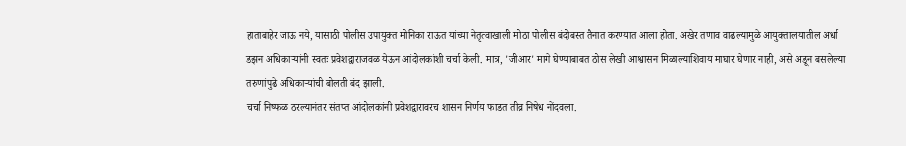हाताबाहेर जाऊ नये, यासाठी पोलीस उपायुक्त मोनिका राऊत यांच्या नेतृत्वाखाली मोठा पोलीस बंदोबस्त तैनात करण्यात आला होता. अखेर तणाव वाढल्यामुळे आयुक्तालयातील अर्धा डझन अधिकाऱ्यांनी स्वतः प्रवेशद्वाराजवळ येऊन आंदोलकांशी चर्चा केली. मात्र, 'जीआर' मागे घेण्याबाबत ठोस लेखी आश्वासन मिळाल्याशिवाय माघार घेणार नाही, असे अडून बसलेल्या तरुणांपुढे अधिकाऱ्यांची बोलती बंद झाली.
चर्चा निष्फळ ठरल्यानंतर संतप्त आंदोलकांनी प्रवेशद्वारावरच शासन निर्णय फाडत तीव्र निषेध नोंदवला.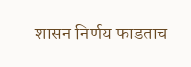शासन निर्णय फाडताच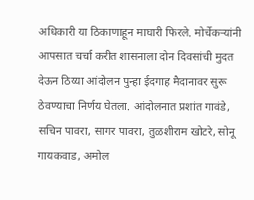अधिकारी या ठिकाणाहून माघारी फिरले. मोर्चेकऱ्यांनी आपसात चर्चा करीत शासनाला दोन दिवसांची मुदत देऊन ठिय्या आंदोलन पुन्हा ईदगाह मैदानावर सुरू ठेवण्याचा निर्णय घेतला. आंदोलनात प्रशांत गावंडे, सचिन पावरा, सागर पावरा, तुळशीराम खोटरे, सोनू गायकवाड, अमोल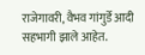राजेगावरी, वैभव गांगुर्डे आदी सहभागी झाले आहेत.